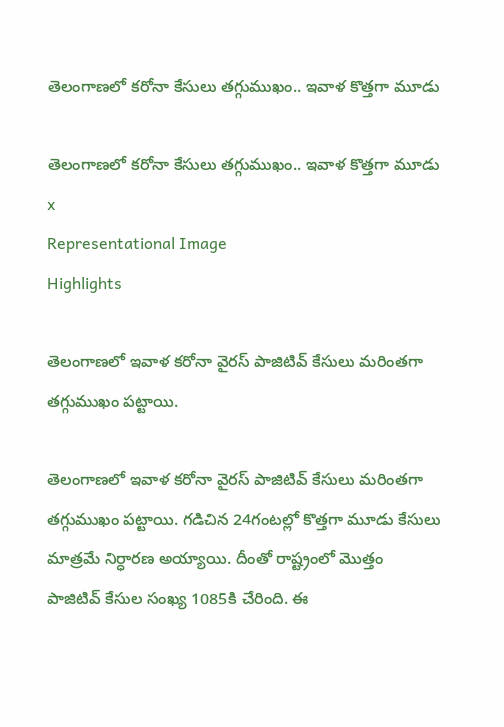తెలంగాణలో కరోనా కేసులు తగ్గుముఖం.. ఇవాళ కొత్తగా మూడు

తెలంగాణలో కరోనా కేసులు తగ్గుముఖం.. ఇవాళ కొత్తగా మూడు
x
Representational Image
Highlights

తెలంగాణలో ఇవాళ కరోనా వైరస్ పాజిటివ్ కేసులు మరింతగా తగ్గుముఖం పట్టాయి.

తెలంగాణలో ఇవాళ కరోనా వైరస్ పాజిటివ్ కేసులు మరింతగా తగ్గుముఖం పట్టాయి. గడిచిన 24గంటల్లో కొత్తగా మూడు కేసులు మాత్రమే నిర్ధారణ అయ్యాయి. దీంతో రాష్ట్రంలో మొత్తం పాజిటివ్‌ కేసుల సంఖ్య 1085కి చేరింది. ఈ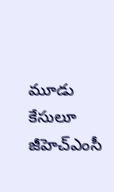మూడు కేసులూ జీహెచ్‌ఎంసీ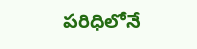పరిధిలోనే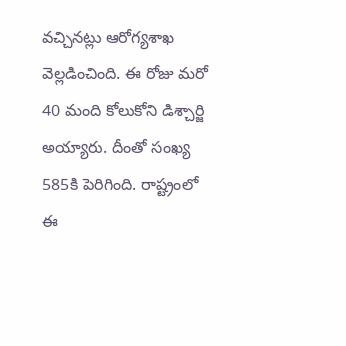వచ్చినట్లు ఆరోగ్యశాఖ వెల్లడించింది. ఈ రోజు మరో 40 మంది కోలుకోని డిశ్చార్జి అయ్యారు. దీంతో సంఖ్య 585కి పెరిగింది. రాష్ట్రంలో ఈ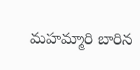మహమ్మారి బారిన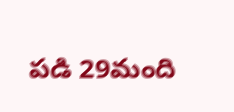పడి 29మంది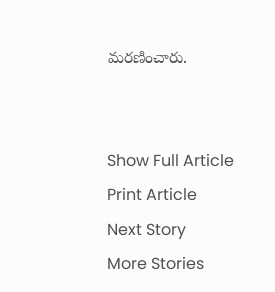మరణించారు.


Show Full Article
Print Article
Next Story
More Stories